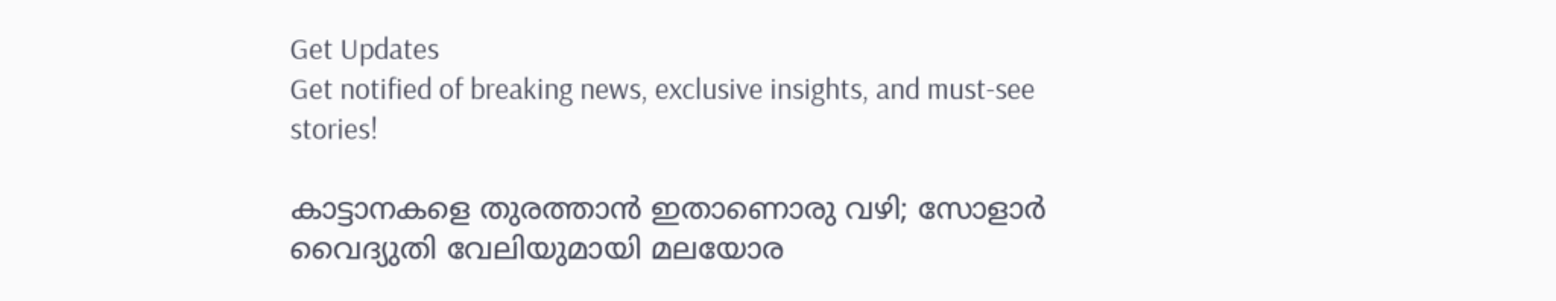Get Updates
Get notified of breaking news, exclusive insights, and must-see stories!

കാട്ടാനകളെ തുരത്താന്‍ ഇതാണൊരു വഴി; സോളാര്‍ വൈദ്യുതി വേലിയുമായി മലയോര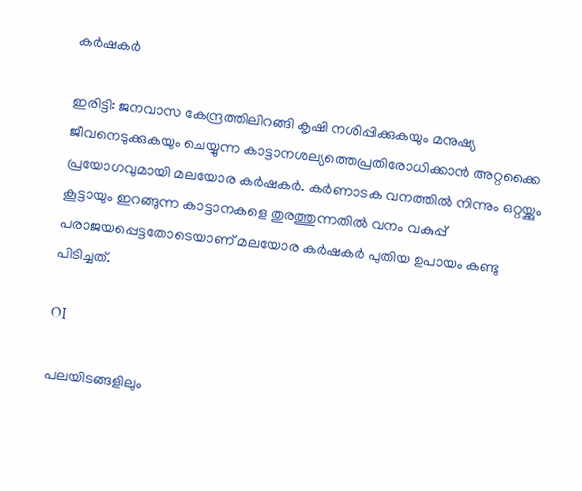കര്‍ഷകര്‍

ഇരിട്ടി: ജനവാസ കേന്ദ്രത്തിലിറങ്ങി കൃഷി നശിപ്പിക്കുകയും മനുഷ്യ ജീവനെടുക്കുകയും ചെയ്യുന്ന കാട്ടാനശല്യത്തെപ്രതിരോധിക്കാന്‍ അറ്റക്കൈ പ്രയോഗവുമായി മലയോര കര്‍ഷകര്‍. കര്‍ണാടക വനത്തില്‍ നിന്നും ഒറ്റയ്ക്കും കൂട്ടായും ഇറങ്ങുന്ന കാട്ടാനകളെ തുരത്തുന്നതില്‍ വനം വകുപ്പ് പരാജയപ്പെട്ടതോടെയാണ് മലയോര കര്‍ഷകര്‍ പുതിയ ഉപായം കണ്ടു പിടിച്ചത്.

OI

പലയിടങ്ങളിലും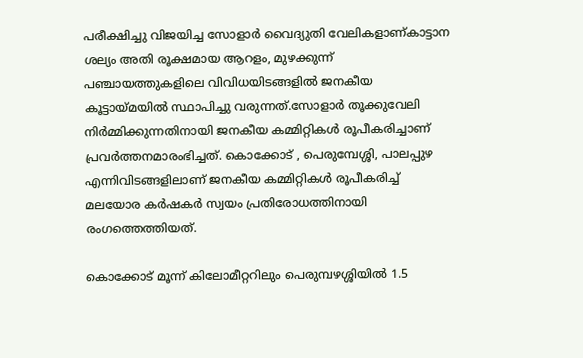പരീക്ഷിച്ചു വിജയിച്ച സോളാര്‍ വൈദ്യുതി വേലികളാണ്കാട്ടാന ശല്യം അതി രൂക്ഷമായ ആറളം, മുഴക്കുന്ന് പഞ്ചായത്തുകളിലെ വിവിധയിടങ്ങളില്‍ ജനകീയ കൂട്ടായ്മയില്‍ സ്ഥാപിച്ചു വരുന്നത്.സോളാര്‍ തൂക്കുവേലി നിര്‍മ്മിക്കുന്നതിനായി ജനകീയ കമ്മിറ്റികള്‍ രൂപീകരിച്ചാണ് പ്രവര്‍ത്തനമാരംഭിച്ചത്. കൊക്കോട് , പെരുമ്പേശ്ശി, പാലപ്പുഴ എന്നിവിടങ്ങളിലാണ് ജനകീയ കമ്മിറ്റികള്‍ രൂപീകരിച്ച് മലയോര കര്‍ഷകര്‍ സ്വയം പ്രതിരോധത്തിനായി രംഗത്തെത്തിയത്.

കൊക്കോട് മൂന്ന് കിലോമീറ്ററിലും പെരുമ്പഴശ്ശിയില്‍ 1.5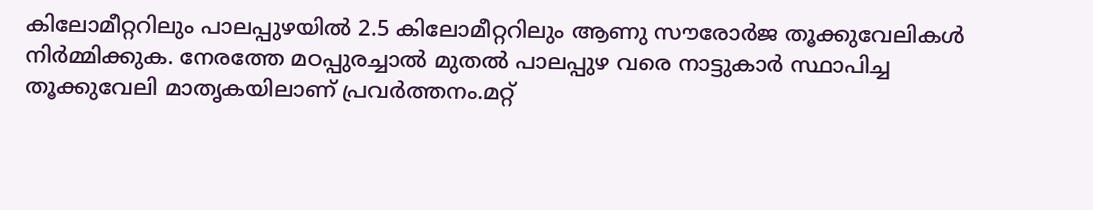കിലോമീറ്ററിലും പാലപ്പുഴയില്‍ 2.5 കിലോമീറ്ററിലും ആണു സൗരോര്‍ജ തൂക്കുവേലികള്‍ നിര്‍മ്മിക്കുക. നേരത്തേ മഠപ്പുരച്ചാല്‍ മുതല്‍ പാലപ്പുഴ വരെ നാട്ടുകാര്‍ സ്ഥാപിച്ച തൂക്കുവേലി മാതൃകയിലാണ് പ്രവര്‍ത്തനം.മറ്റ്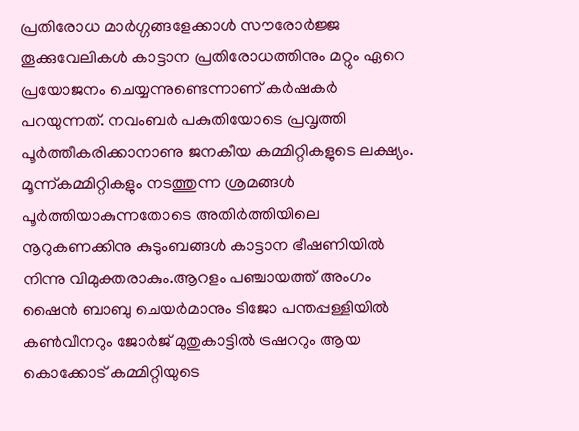പ്രതിരോധ മാര്‍ഗ്ഗങ്ങളേക്കാള്‍ സൗരോര്‍ജ്ജ തൂക്കുവേലികള്‍ കാട്ടാന പ്രതിരോധത്തിനും മറ്റും ഏറെ പ്രയോജനം ചെയ്യന്നുണ്ടെന്നാണ് കര്‍ഷകര്‍ പറയുന്നത്. നവംബര്‍ പകുതിയോടെ പ്രവൃത്തി പൂര്‍ത്തീകരിക്കാനാണു ജനകീയ കമ്മിറ്റികളുടെ ലക്ഷ്യം. മൂന്ന്കമ്മിറ്റികളും നടത്തുന്ന ശ്രമങ്ങള്‍ പൂര്‍ത്തിയാകുന്നതോടെ അതിര്‍ത്തിയിലെ നൂറുകണക്കിനു കുടുംബങ്ങള്‍ കാട്ടാന ഭീഷണിയില്‍ നിന്നു വിമുക്തരാകും.ആറളം പഞ്ചായത്ത് അംഗം ഷൈന്‍ ബാബു ചെയര്‍മാനും ടിജോ പന്തപ്പള്ളിയില്‍ കണ്‍വീനറും ജോര്‍ജ് മുതുകാട്ടില്‍ ട്രഷററും ആയ കൊക്കോട് കമ്മിറ്റിയുടെ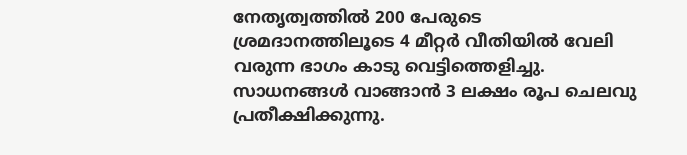നേതൃത്വത്തില്‍ 200 പേരുടെ ശ്രമദാനത്തിലൂടെ 4 മീറ്റര്‍ വീതിയില്‍ വേലി വരുന്ന ഭാഗം കാടു വെട്ടിത്തെളിച്ചു. സാധനങ്ങള്‍ വാങ്ങാന്‍ 3 ലക്ഷം രൂപ ചെലവു പ്രതീക്ഷിക്കുന്നു.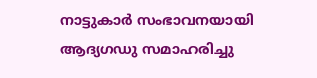നാട്ടുകാര്‍ സംഭാവനയായി ആദ്യഗഡു സമാഹരിച്ചു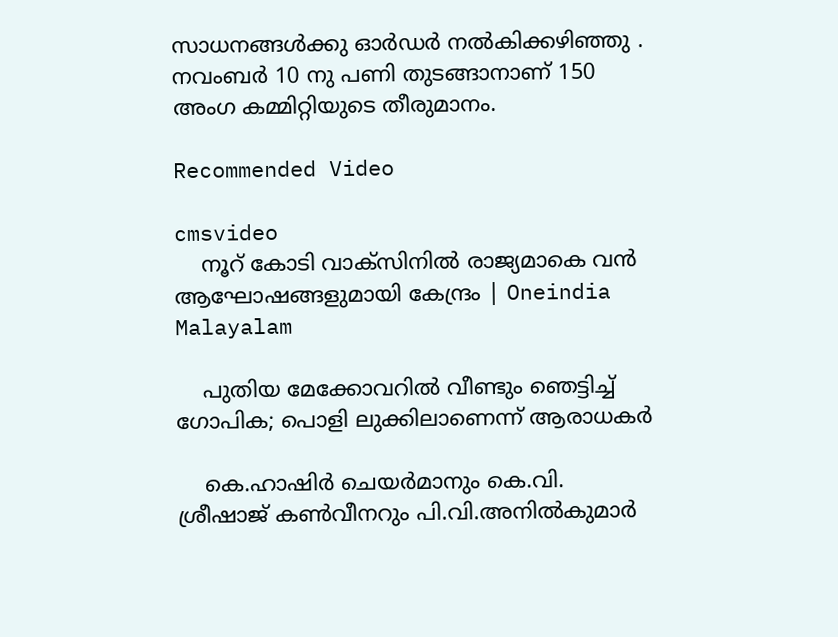സാധനങ്ങള്‍ക്കു ഓര്‍ഡര്‍ നല്‍കിക്കഴിഞ്ഞു . നവംബര്‍ 10 നു പണി തുടങ്ങാനാണ് 150 അംഗ കമ്മിറ്റിയുടെ തീരുമാനം.

Recommended Video

cmsvideo
    നൂറ് കോടി വാക്‌സിനില്‍ രാജ്യമാകെ വന്‍ ആഘോഷങ്ങളുമായി കേന്ദ്രം | Oneindia Malayalam

    പുതിയ മേക്കോവറില്‍ വീണ്ടും ഞെട്ടിച്ച് ഗോപിക; പൊളി ലുക്കിലാണെന്ന് ആരാധകര്‍

    കെ.ഹാഷിര്‍ ചെയര്‍മാനും കെ.വി. ശ്രീഷാജ് കണ്‍വീനറും പി.വി.അനില്‍കുമാര്‍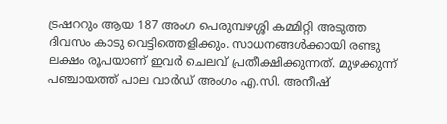ട്രഷററും ആയ 187 അംഗ പെരുമ്പഴശ്ശി കമ്മിറ്റി അടുത്ത ദിവസം കാടു വെട്ടിത്തെളിക്കും. സാധനങ്ങള്‍ക്കായി രണ്ടു ലക്ഷം രൂപയാണ് ഇവര്‍ ചെലവ് പ്രതീക്ഷിക്കുന്നത്. മുഴക്കുന്ന് പഞ്ചായത്ത് പാല വാര്‍ഡ് അംഗം എ.സി. അനീഷ്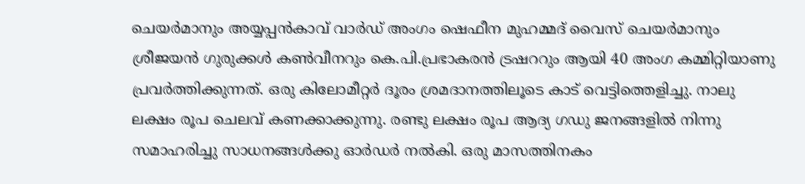ചെയര്‍മാനും അയ്യപ്പന്‍കാവ് വാര്‍ഡ് അംഗം ഷെഫീന മുഹമ്മദ് വൈസ് ചെയര്‍മാനും ശ്രീജയന്‍ ഗുരുക്കള്‍ കണ്‍വീനറും കെ.പി.പ്രഭാകരന്‍ ട്രഷററും ആയി 40 അംഗ കമ്മിറ്റിയാണു പ്രവര്‍ത്തിക്കുന്നത്. ഒരു കിലോമീറ്റര്‍ ദൂരം ശ്രമദാനത്തിലൂടെ കാട് വെട്ടിത്തെളിച്ചു. നാലു ലക്ഷം രൂപ ചെലവ് കണക്കാക്കുന്നു. രണ്ടു ലക്ഷം രൂപ ആദ്യ ഗഡു ജനങ്ങളില്‍ നിന്നു സമാഹരിച്ചു സാധനങ്ങള്‍ക്കു ഓര്‍ഡര്‍ നല്‍കി. ഒരു മാസത്തിനകം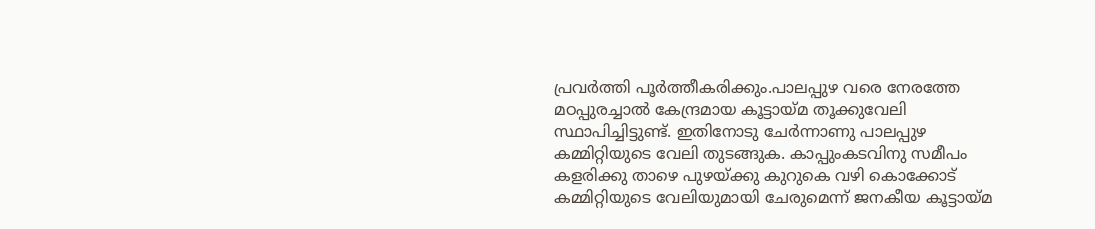പ്രവര്‍ത്തി പൂര്‍ത്തീകരിക്കും.പാലപ്പുഴ വരെ നേരത്തേ മഠപ്പുരച്ചാല്‍ കേന്ദ്രമായ കൂട്ടായ്മ തൂക്കുവേലി സ്ഥാപിച്ചിട്ടുണ്ട്. ഇതിനോടു ചേര്‍ന്നാണു പാലപ്പുഴ കമ്മിറ്റിയുടെ വേലി തുടങ്ങുക. കാപ്പുംകടവിനു സമീപം കളരിക്കു താഴെ പുഴയ്ക്കു കുറുകെ വഴി കൊക്കോട് കമ്മിറ്റിയുടെ വേലിയുമായി ചേരുമെന്ന് ജനകീയ കൂട്ടായ്മ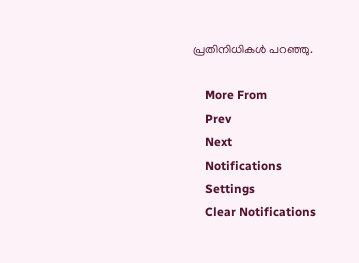പ്രതിനിധികള്‍ പറഞ്ഞു.

    More From
    Prev
    Next
    Notifications
    Settings
    Clear Notifications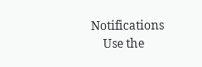Notifications
    Use the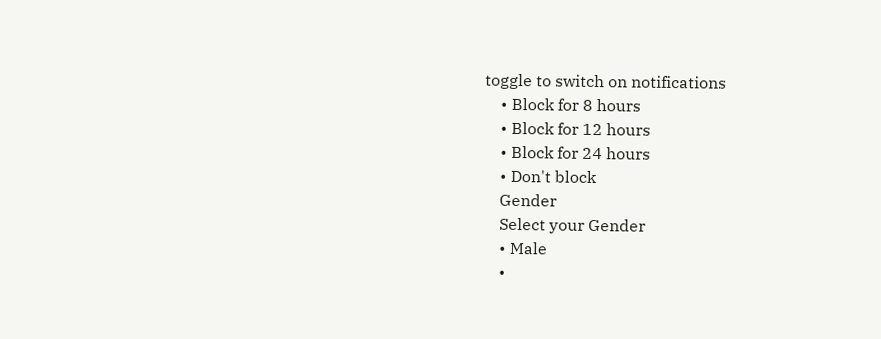toggle to switch on notifications
    • Block for 8 hours
    • Block for 12 hours
    • Block for 24 hours
    • Don't block
    Gender
    Select your Gender
    • Male
    •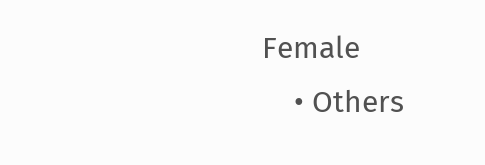Female
    • Others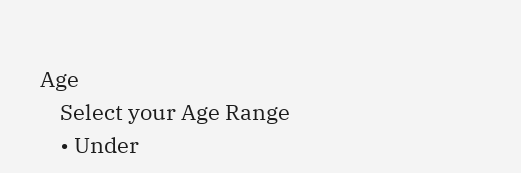Age
    Select your Age Range
    • Under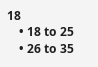18
    • 18 to 25
    • 26 to 35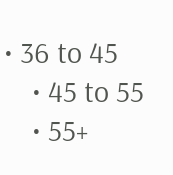• 36 to 45
    • 45 to 55
    • 55+